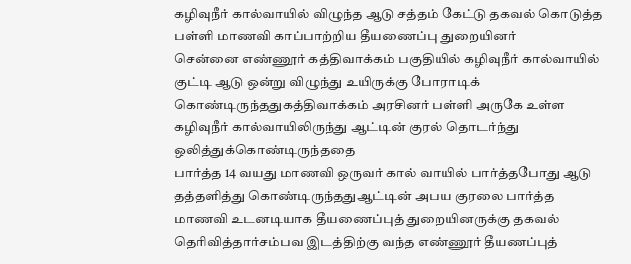கழிவுநீர் கால்வாயில் விழுந்த ஆடு சத்தம் கேட்டு தகவல் கொடுத்த பள்ளி மாணவி காப்பாற்றிய தீயணைப்பு துறையினர்
சென்னை எண்ணூர் கத்திவாக்கம் பகுதியில் கழிவுநீர் கால்வாயில் குட்டி ஆடு ஒன்று விழுந்து உயிருக்கு போராடிக் கொண்டிருந்ததுகத்திவாக்கம் அரசினர் பள்ளி அருகே உள்ள கழிவுநீர் கால்வாயிலிருந்து ஆட்டின் குரல் தொடர்ந்து ஒலித்துக்கொண்டிருந்ததை
பார்த்த 14 வயது மாணவி ஒருவர் கால் வாயில் பார்த்தபோது ஆடு தத்தளித்து கொண்டிருந்ததுஆட்டின் அபய குரலை பார்த்த மாணவி உடனடியாக தீயணைப்புத் துறையினருக்கு தகவல் தெரிவித்தார்சம்பவ இடத்திற்கு வந்த எண்ணூர் தீயணப்புத்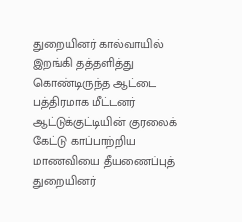துறையினர் கால்வாயில் இறங்கி தத்தளித்து கொண்டிருந்த ஆட்டை பத்திரமாக மீட்டனர் ஆட்டுக்குட்டியின் குரலைக் கேட்டு காப்பாற்றிய மாணவியை தீயணைப்புத் துறையினர்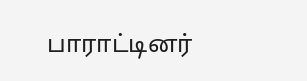பாராட்டினர்